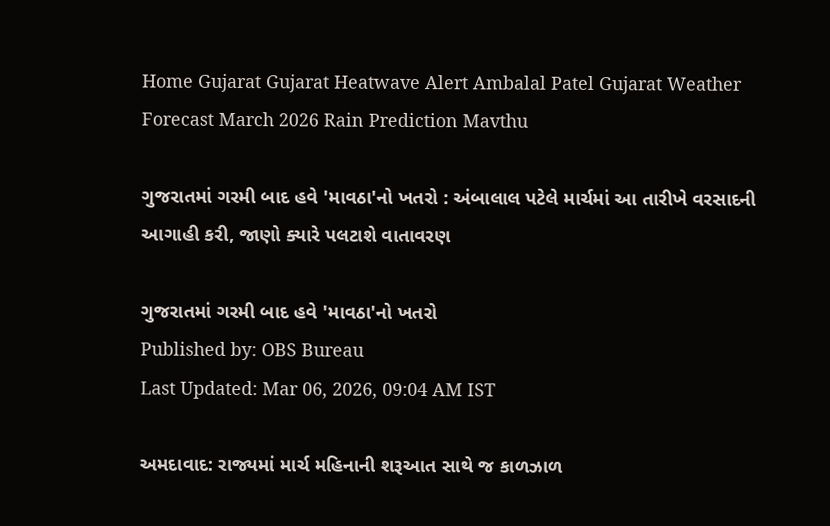Home Gujarat Gujarat Heatwave Alert Ambalal Patel Gujarat Weather Forecast March 2026 Rain Prediction Mavthu

ગુજરાતમાં ગરમી બાદ હવે 'માવઠા'નો ખતરો : અંબાલાલ પટેલે માર્ચમાં આ તારીખે વરસાદની આગાહી કરી, જાણો ક્યારે પલટાશે વાતાવરણ

ગુજરાતમાં ગરમી બાદ હવે 'માવઠા'નો ખતરો
Published by: OBS Bureau
Last Updated: Mar 06, 2026, 09:04 AM IST

અમદાવાદ: રાજ્યમાં માર્ચ મહિનાની શરૂઆત સાથે જ કાળઝાળ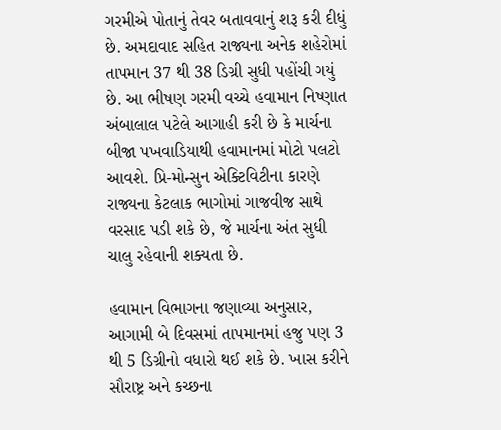ગરમીએ પોતાનું તેવર બતાવવાનું શરૂ કરી દીધું છે. અમદાવાદ સહિત રાજ્યના અનેક શહેરોમાં તાપમાન 37 થી 38 ડિગ્રી સુધી પહોંચી ગયું છે. આ ભીષણ ગરમી વચ્ચે હવામાન નિષ્ણાત અંબાલાલ પટેલે આગાહી કરી છે કે માર્ચના બીજા પખવાડિયાથી હવામાનમાં મોટો પલટો આવશે. પ્રિ-મોન્સુન એક્ટિવિટીના કારણે રાજ્યના કેટલાક ભાગોમાં ગાજવીજ સાથે વરસાદ પડી શકે છે, જે માર્ચના અંત સુધી ચાલુ રહેવાની શક્યતા છે.

હવામાન વિભાગના જણાવ્યા અનુસાર, આગામી બે દિવસમાં તાપમાનમાં હજુ પણ 3 થી 5 ડિગ્રીનો વધારો થઈ શકે છે. ખાસ કરીને સૌરાષ્ટ્ર અને કચ્છના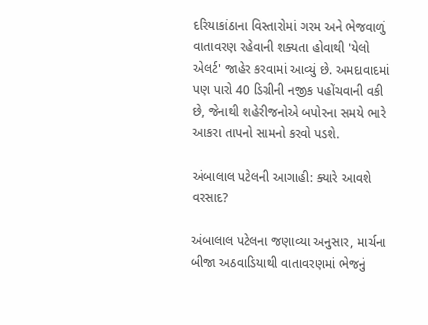દરિયાકાંઠાના વિસ્તારોમાં ગરમ અને ભેજવાળું વાતાવરણ રહેવાની શક્યતા હોવાથી 'યેલો એલર્ટ' જાહેર કરવામાં આવ્યું છે. અમદાવાદમાં પણ પારો 40 ડિગ્રીની નજીક પહોંચવાની વકી છે, જેનાથી શહેરીજનોએ બપોરના સમયે ભારે આકરા તાપનો સામનો કરવો પડશે.

અંબાલાલ પટેલની આગાહી: ક્યારે આવશે વરસાદ?

અંબાલાલ પટેલના જણાવ્યા અનુસાર, માર્ચના બીજા અઠવાડિયાથી વાતાવરણમાં ભેજનું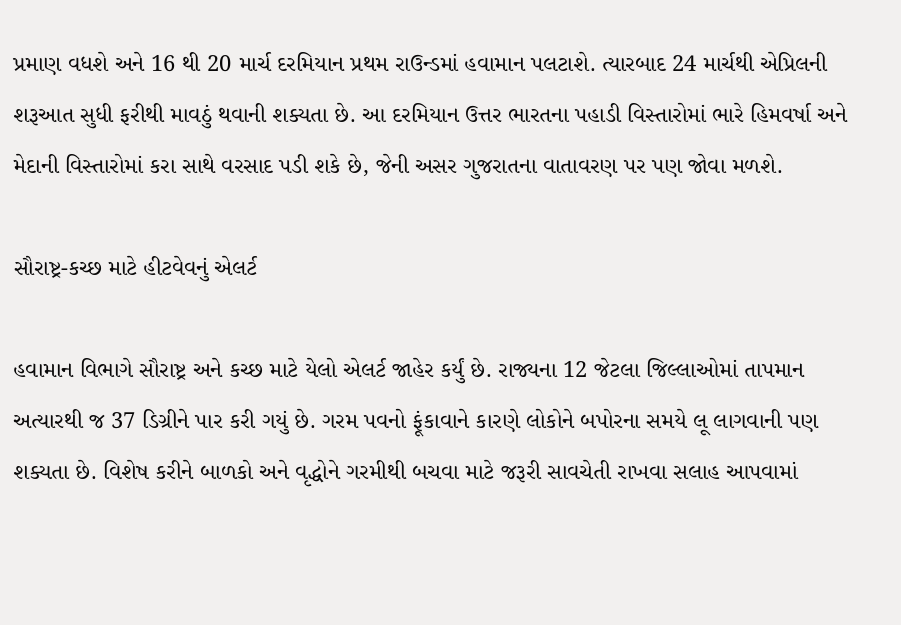પ્રમાણ વધશે અને 16 થી 20 માર્ચ દરમિયાન પ્રથમ રાઉન્ડમાં હવામાન પલટાશે. ત્યારબાદ 24 માર્ચથી એપ્રિલની શરૂઆત સુધી ફરીથી માવઠું થવાની શક્યતા છે. આ દરમિયાન ઉત્તર ભારતના પહાડી વિસ્તારોમાં ભારે હિમવર્ષા અને મેદાની વિસ્તારોમાં કરા સાથે વરસાદ પડી શકે છે, જેની અસર ગુજરાતના વાતાવરણ પર પણ જોવા મળશે.

સૌરાષ્ટ્ર-કચ્છ માટે હીટવેવનું એલર્ટ

હવામાન વિભાગે સૌરાષ્ટ્ર અને કચ્છ માટે યેલો એલર્ટ જાહેર કર્યું છે. રાજ્યના 12 જેટલા જિલ્લાઓમાં તાપમાન અત્યારથી જ 37 ડિગ્રીને પાર કરી ગયું છે. ગરમ પવનો ફૂંકાવાને કારણે લોકોને બપોરના સમયે લૂ લાગવાની પણ શક્યતા છે. વિશેષ કરીને બાળકો અને વૃદ્ધોને ગરમીથી બચવા માટે જરૂરી સાવચેતી રાખવા સલાહ આપવામાં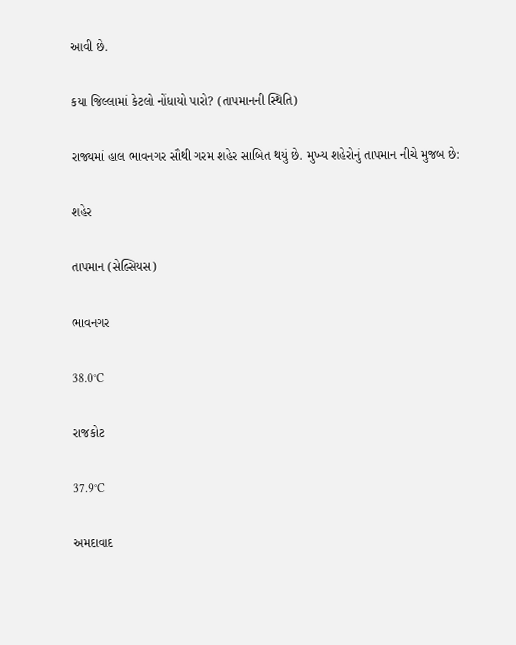આવી છે.

કયા જિલ્લામાં કેટલો નોંધાયો પારો? (તાપમાનની સ્થિતિ)

રાજ્યમાં હાલ ભાવનગર સૌથી ગરમ શહેર સાબિત થયું છે. મુખ્ય શહેરોનું તાપમાન નીચે મુજબ છે:

શહેર

તાપમાન (સેલ્સિયસ)

ભાવનગર

38.0°C

રાજકોટ

37.9°C

અમદાવાદ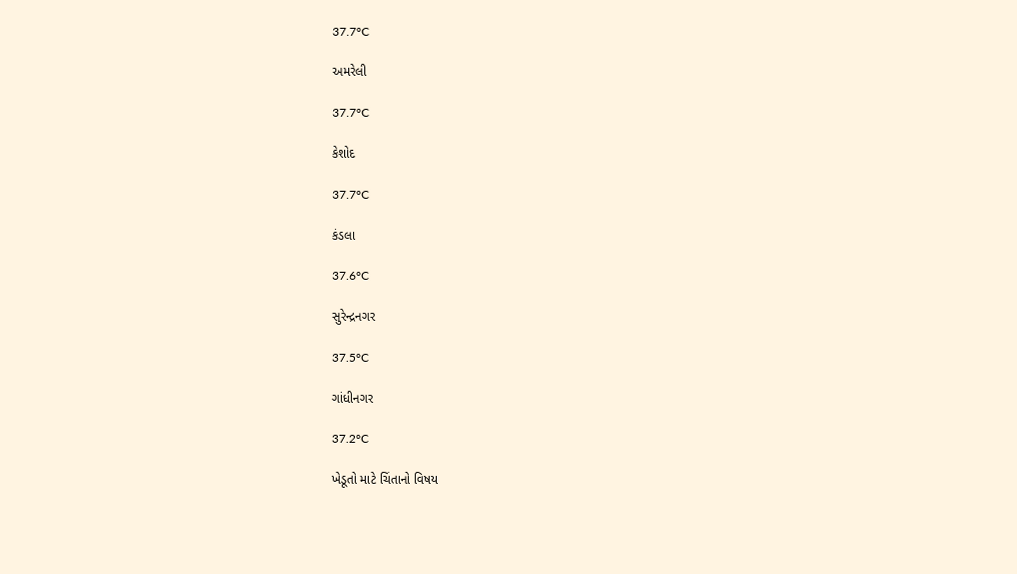37.7°C

અમરેલી

37.7°C

કેશોદ

37.7°C

કંડલા

37.6°C

સુરેન્દ્રનગર

37.5°C

ગાંધીનગર

37.2°C

ખેડૂતો માટે ચિંતાનો વિષય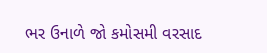ભર ઉનાળે જો કમોસમી વરસાદ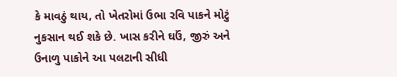કે માવઠું થાય, તો ખેતરોમાં ઉભા રવિ પાકને મોટું નુકસાન થઈ શકે છે. ખાસ કરીને ઘઉં, જીરું અને ઉનાળુ પાકોને આ પલટાની સીધી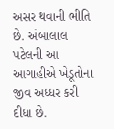અસર થવાની ભીતિ છે. અંબાલાલ પટેલની આ આગાહીએ ખેડૂતોના જીવ અધ્ધર કરી દીધા છે.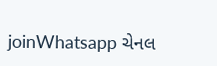joinWhatsapp ચેનલ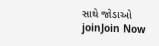સાથે જોડાઓ
joinJoin Now